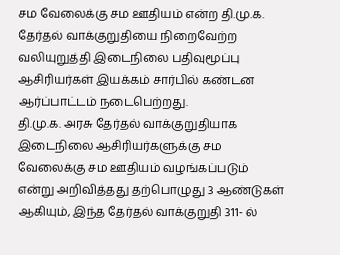சம வேலைக்கு சம ஊதியம் என்ற தி.மு.க. தேர்தல் வாக்குறுதியை நிறைவேற்ற வலியுறுத்தி இடைநிலை பதிவுமூப்பு ஆசிரியர்கள் இயக்கம் சார்பில் கண்டன ஆர்ப்பாட்டம் நடைபெற்றது.
தி.மு.க. அரசு தேர்தல் வாக்குறுதியாக இடைநிலை ஆசிரியர்களுக்கு சம வேலைக்கு சம ஊதியம் வழங்கப்படும் என்று அறிவித்தது தற்பொழுது 3 ஆண்டுகள் ஆகியும், இந்த தேர்தல் வாக்குறுதி 311- ல்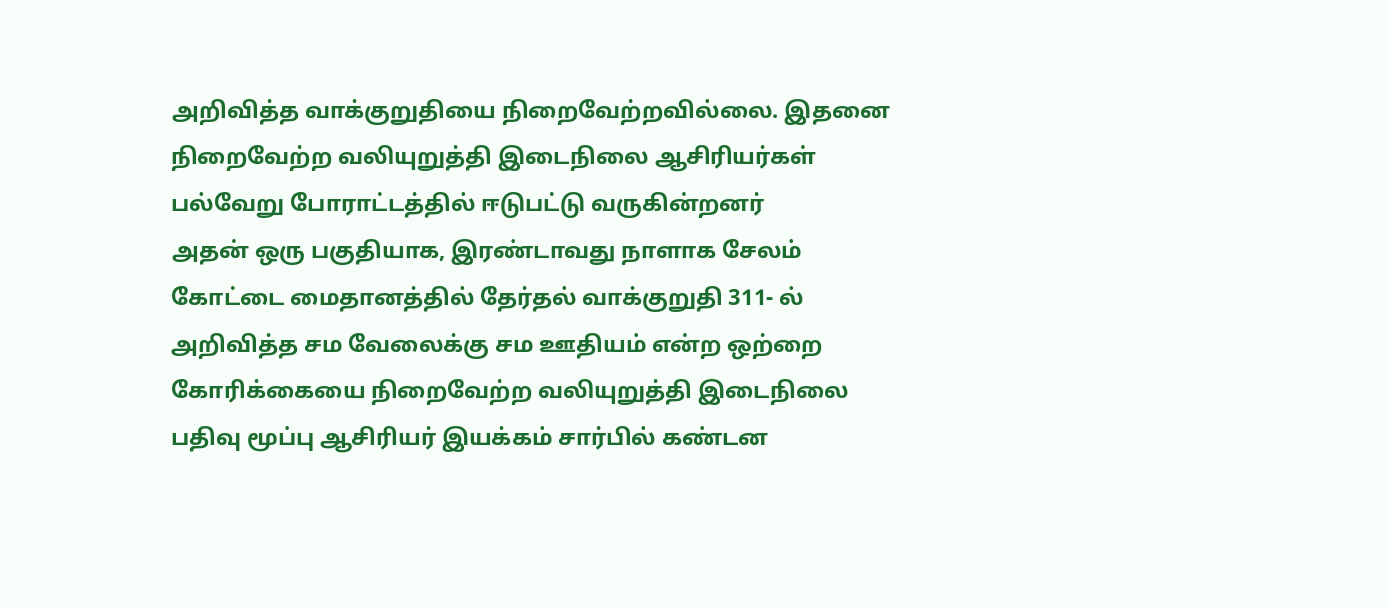அறிவித்த வாக்குறுதியை நிறைவேற்றவில்லை. இதனை நிறைவேற்ற வலியுறுத்தி இடைநிலை ஆசிரியர்கள் பல்வேறு போராட்டத்தில் ஈடுபட்டு வருகின்றனர்
அதன் ஒரு பகுதியாக, இரண்டாவது நாளாக சேலம் கோட்டை மைதானத்தில் தேர்தல் வாக்குறுதி 311- ல் அறிவித்த சம வேலைக்கு சம ஊதியம் என்ற ஒற்றை கோரிக்கையை நிறைவேற்ற வலியுறுத்தி இடைநிலை பதிவு மூப்பு ஆசிரியர் இயக்கம் சார்பில் கண்டன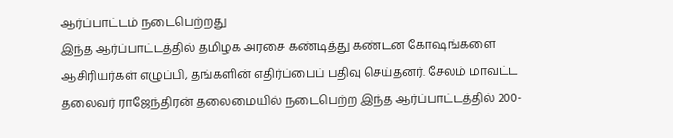ஆர்ப்பாட்டம் நடைபெற்றது
இந்த ஆர்ப்பாட்டத்தில் தமிழக அரசை கண்டித்து கண்டன கோஷங்களை ஆசிரியர்கள் எழுப்பி, தங்களின் எதிர்ப்பைப் பதிவு செய்தனர். சேலம் மாவட்ட தலைவர் ராஜேந்திரன் தலைமையில் நடைபெற்ற இந்த ஆர்ப்பாட்டத்தில் 200-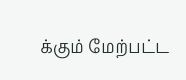க்கும் மேற்பட்ட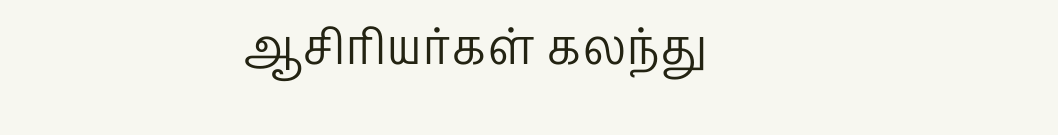ஆசிரியர்கள் கலந்து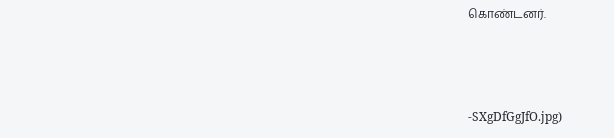கொண்டனர்.



-SXgDfGgJfO.jpg)